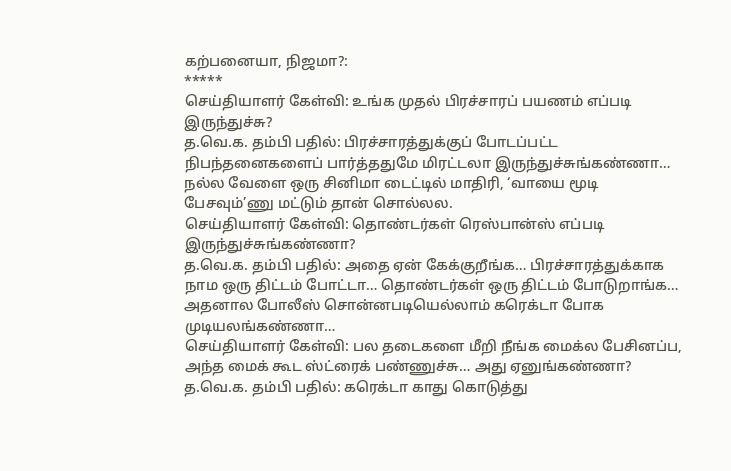கற்பனையா, நிஜமா?:
*****
செய்தியாளர் கேள்வி: உங்க முதல் பிரச்சாரப் பயணம் எப்படி இருந்துச்சு?
த.வெ.க. தம்பி பதில்: பிரச்சாரத்துக்குப் போடப்பட்ட நிபந்தனைகளைப் பார்த்ததுமே மிரட்டலா இருந்துச்சுங்கண்ணா… நல்ல வேளை ஒரு சினிமா டைட்டில் மாதிரி, ‘வாயை மூடி பேசவும்’ணு மட்டும் தான் சொல்லல.
செய்தியாளர் கேள்வி: தொண்டர்கள் ரெஸ்பான்ஸ் எப்படி இருந்துச்சுங்கண்ணா?
த.வெ.க. தம்பி பதில்: அதை ஏன் கேக்குறீங்க… பிரச்சாரத்துக்காக நாம ஒரு திட்டம் போட்டா… தொண்டர்கள் ஒரு திட்டம் போடுறாங்க… அதனால போலீஸ் சொன்னபடியெல்லாம் கரெக்டா போக முடியலங்கண்ணா…
செய்தியாளர் கேள்வி: பல தடைகளை மீறி நீங்க மைக்ல பேசினப்ப, அந்த மைக் கூட ஸ்ட்ரைக் பண்ணுச்சு… அது ஏனுங்கண்ணா?
த.வெ.க. தம்பி பதில்: கரெக்டா காது கொடுத்து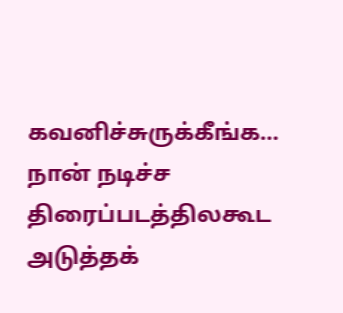கவனிச்சுருக்கீங்க… நான் நடிச்ச திரைப்படத்திலகூட அடுத்தக்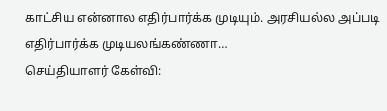காட்சிய என்னால எதிர்பார்க்க முடியும். அரசியல்ல அப்படி எதிர்பார்க்க முடியலங்கண்ணா…
செய்தியாளர் கேள்வி: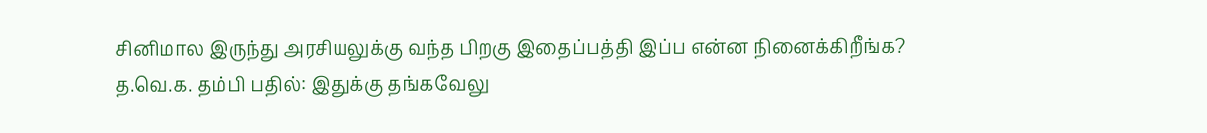சினிமால இருந்து அரசியலுக்கு வந்த பிறகு இதைப்பத்தி இப்ப என்ன நினைக்கிறீங்க?
த.வெ.க. தம்பி பதில்: இதுக்கு தங்கவேலு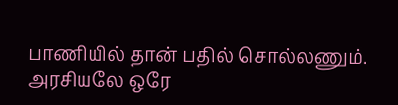பாணியில் தான் பதில் சொல்லணும். அரசியலே ஒரே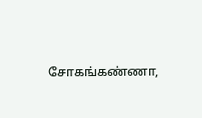சோகங்கண்ணா,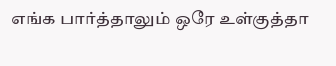எங்க பார்த்தாலும் ஒரே உள்குத்தா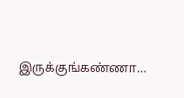இருக்குங்கண்ணா…